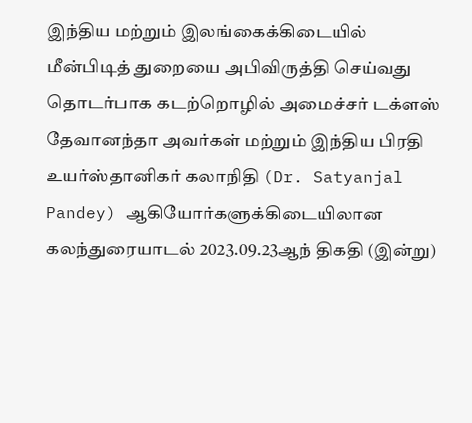இந்திய மற்றும் இலங்கைக்கிடையில் மீன்பிடித் துறையை அபிவிருத்தி செய்வது தொடர்பாக கடற்றொழில் அமைச்சர் டக்ளஸ் தேவானந்தா அவர்கள் மற்றும் இந்திய பிரதி உயர்ஸ்தானிகர் கலாநிதி (Dr. Satyanjal Pandey) ஆகியோர்களுக்கிடையிலான கலந்துரையாடல் 2023.09.23ஆந் திகதி (இன்று)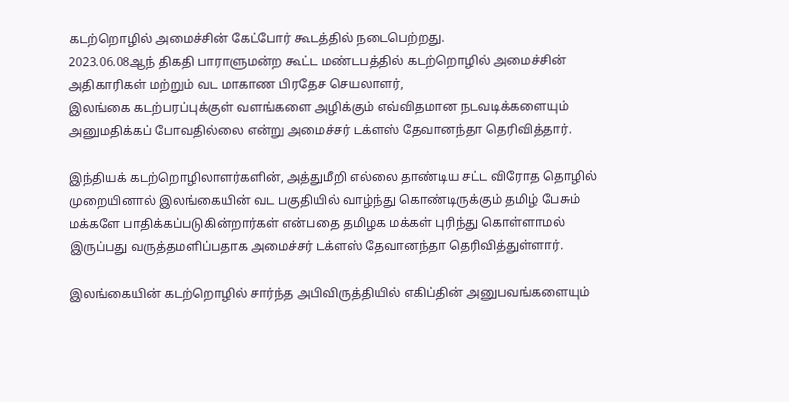கடற்றொழில் அமைச்சின் கேட்போர் கூடத்தில் நடைபெற்றது.
2023.06.08ஆந் திகதி பாராளுமன்ற கூட்ட மண்டபத்தில் கடற்றொழில் அமைச்சின் அதிகாரிகள் மற்றும் வட மாகாண பிரதேச செயலாளர்,
இலங்கை கடற்பரப்புக்குள் வளங்களை அழிக்கும் எவ்விதமான நடவடிக்களையும் அனுமதிக்கப் போவதில்லை என்று அமைச்சர் டக்ளஸ் தேவானந்தா தெரிவித்தார்.

இந்தியக் கடற்றொழிலாளர்களின், அத்துமீறி எல்லை தாண்டிய சட்ட விரோத தொழில் முறையினால் இலங்கையின் வட பகுதியில் வாழ்ந்து கொண்டிருக்கும் தமிழ் பேசும் மக்களே பாதிக்கப்படுகின்றார்கள் என்பதை தமிழக மக்கள் புரிந்து கொள்ளாமல் இருப்பது வருத்தமளிப்பதாக அமைச்சர் டக்ளஸ் தேவானந்தா தெரிவித்துள்ளார்.

இலங்கையின் கடற்றொழில் சார்ந்த அபிவிருத்தியில் எகிப்தின் அனுபவங்களையும்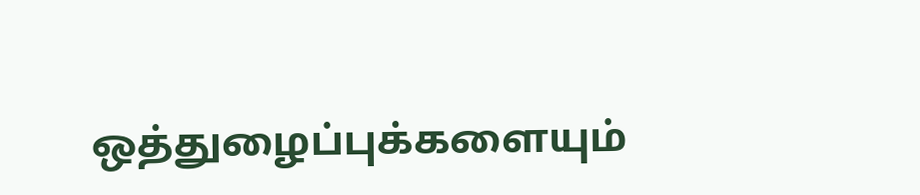ஒத்துழைப்புக்களையும்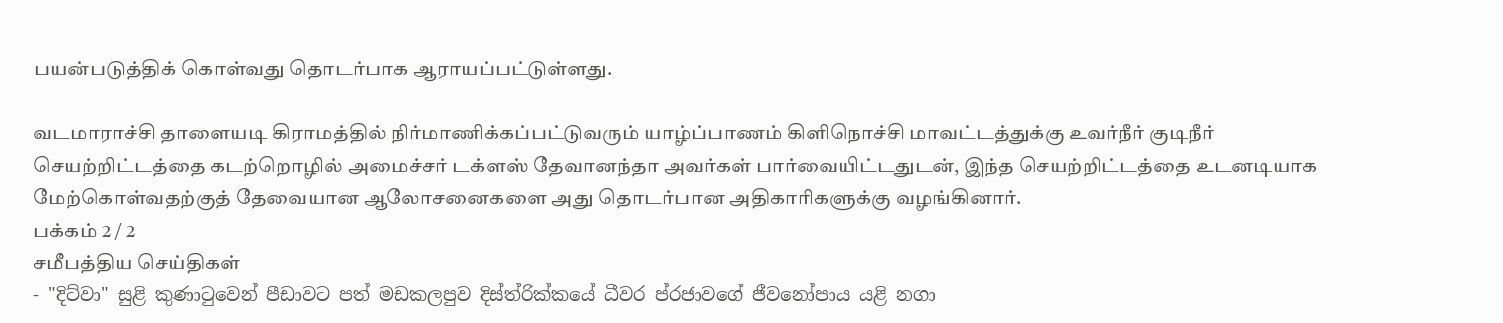பயன்படுத்திக் கொள்வது தொடர்பாக ஆராயப்பட்டுள்ளது.

வடமாராச்சி தாளையடி கிராமத்தில் நிர்மாணிக்கப்பட்டுவரும் யாழ்ப்பாணம் கிளிநொச்சி மாவட்டத்துக்கு உவர்நீர் குடிநீர் செயற்றிட்டத்தை கடற்றொழில் அமைச்சர் டக்ளஸ் தேவானந்தா அவர்கள் பார்வையிட்டதுடன், இந்த செயற்றிட்டத்தை உடனடியாக மேற்கொள்வதற்குத் தேவையான ஆலோசனைகளை அது தொடர்பான அதிகாரிகளுக்கு வழங்கினார்.
பக்கம் 2 / 2
சமீபத்திய செய்திகள்
- "දිට්වා" සුළි කුණාටුවෙන් පීඩාවට පත් මඩකලපුව දිස්ත්රික්කයේ ධීවර ප්රජාවගේ ජීවනෝපාය යළි නගා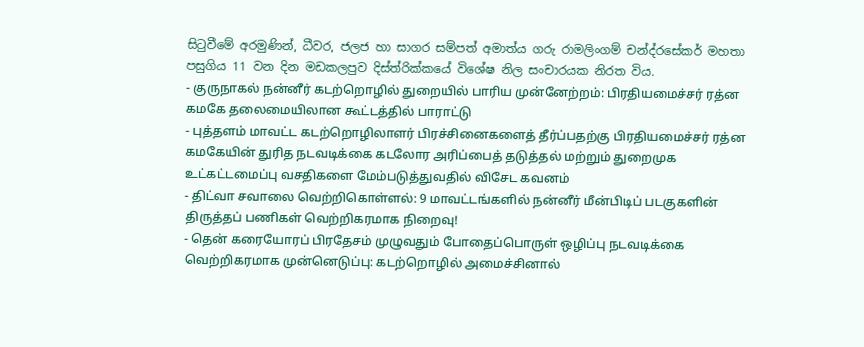සිටුවීමේ අරමුණින්, ධීවර, ජලජ හා සාගර සම්පත් අමාත්ය ගරු රාමලිංගම් චන්ද්රසේකර් මහතා පසුගිය 11 වන දින මඩකලපුව දිස්ත්රික්කයේ විශේෂ නිල සංචාරයක නිරත විය.
- குருநாகல் நன்னீர் கடற்றொழில் துறையில் பாரிய முன்னேற்றம்: பிரதியமைச்சர் ரத்ன கமகே தலைமையிலான கூட்டத்தில் பாராட்டு
- புத்தளம் மாவட்ட கடற்றொழிலாளர் பிரச்சினைகளைத் தீர்ப்பதற்கு பிரதியமைச்சர் ரத்ன கமகேயின் துரித நடவடிக்கை கடலோர அரிப்பைத் தடுத்தல் மற்றும் துறைமுக உட்கட்டமைப்பு வசதிகளை மேம்படுத்துவதில் விசேட கவனம்
- திட்வா சவாலை வெற்றிகொள்ளல்: 9 மாவட்டங்களில் நன்னீர் மீன்பிடிப் படகுகளின் திருத்தப் பணிகள் வெற்றிகரமாக நிறைவு!
- தென் கரையோரப் பிரதேசம் முழுவதும் போதைப்பொருள் ஒழிப்பு நடவடிக்கை வெற்றிகரமாக முன்னெடுப்பு: கடற்றொழில் அமைச்சினால்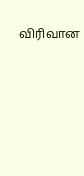விரிவான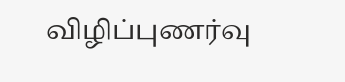விழிப்புணர்வு